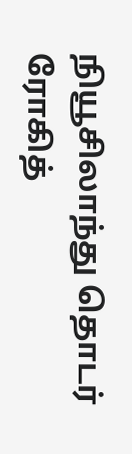நியூசிலாந்து தொடர்
ரோகித்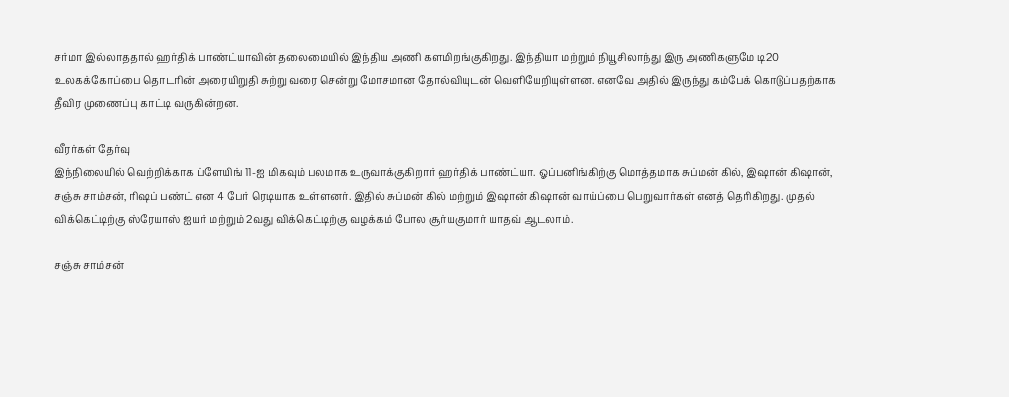சர்மா இல்லாததால் ஹர்திக் பாண்ட்யாவின் தலைமையில் இந்திய அணி களமிறங்குகிறது. இந்தியா மற்றும் நியூசிலாந்து இரு அணிகளுமே டி20 உலகக்கோப்பை தொடரின் அரையிறுதி சுற்று வரை சென்று மோசமான தோல்வியுடன் வெளியேறியுள்ளன. எனவே அதில் இருந்து கம்பேக் கொடுப்பதற்காக தீவிர முணைப்பு காட்டி வருகின்றன.

வீரர்கள் தேர்வு
இந்நிலையில் வெற்றிக்காக ப்ளேயிங் 11-ஐ மிகவும் பலமாக உருவாக்குகிறார் ஹர்திக் பாண்ட்யா. ஓப்பனிங்கிற்கு மொத்தமாக சுப்மன் கில், இஷான் கிஷான், சஞ்சு சாம்சன், ரிஷப் பண்ட் என 4 பேர் ரெடியாக உள்ளனர். இதில் சுப்மன் கில் மற்றும் இஷான் கிஷான் வாய்ப்பை பெறுவார்கள் எனத் தெரிகிறது. முதல் விக்கெட்டிற்கு ஸ்ரேயாஸ் ஐயர் மற்றும் 2வது விக்கெட்டிற்கு வழக்கம் போல சூர்யகுமார் யாதவ் ஆடலாம்.

சஞ்சு சாம்சன்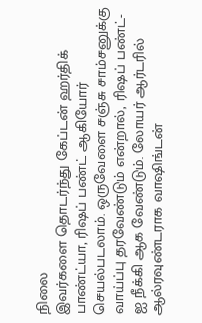நிலை
இவர்களை தொடர்ந்து கேப்டன் ஹர்திக் பாண்ட்யா, ரிஷப் பண்ட் ஆகியோர் செயல்படலாம். ஒருவேளை சஞ்சு சாம்சனுக்கு வாய்ப்பு தரவேண்டும் என்றால், ரிஷப் பண்ட்-ஐ நீக்கி ஆக வேண்டும். லோயர் ஆர்டரில் ஆல்ரவுண்டராக வாஷிங்டன்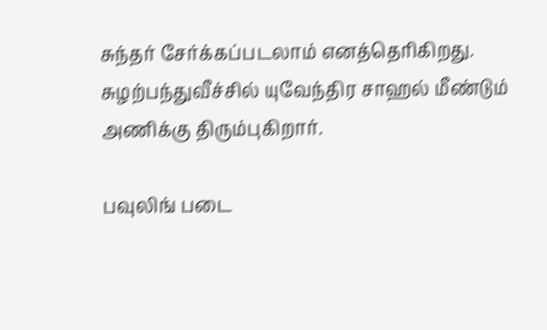சுந்தர் சேர்க்கப்படலாம் எனத்தெரிகிறது. சுழற்பந்துவீச்சில் யுவேந்திர சாஹல் மீண்டும் அணிக்கு திரும்புகிறார்.

பவுலிங் படை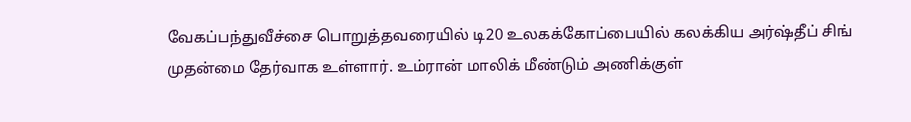வேகப்பந்துவீச்சை பொறுத்தவரையில் டி20 உலகக்கோப்பையில் கலக்கிய அர்ஷ்தீப் சிங் முதன்மை தேர்வாக உள்ளார். உம்ரான் மாலிக் மீண்டும் அணிக்குள்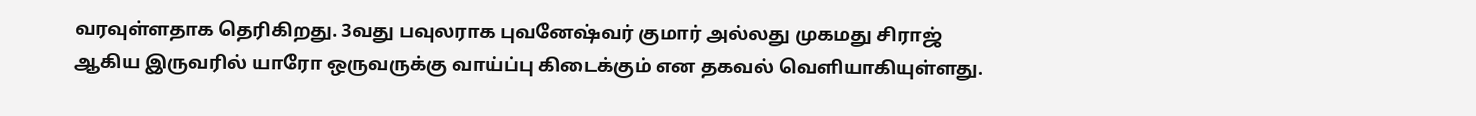வரவுள்ளதாக தெரிகிறது. 3வது பவுலராக புவனேஷ்வர் குமார் அல்லது முகமது சிராஜ் ஆகிய இருவரில் யாரோ ஒருவருக்கு வாய்ப்பு கிடைக்கும் என தகவல் வெளியாகியுள்ளது.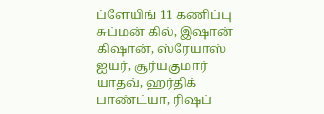ப்ளேயிங் 11 கணிப்பு
சுப்மன் கில், இஷான் கிஷான், ஸ்ரேயாஸ் ஐயர், சூர்யகுமார் யாதவ், ஹர்திக் பாண்ட்யா, ரிஷப்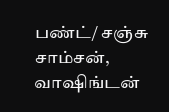பண்ட்/ சஞ்சு சாம்சன், வாஷிங்டன்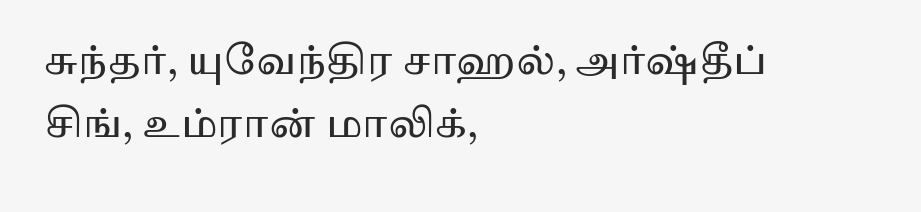சுந்தர், யுவேந்திர சாஹல், அர்ஷ்தீப் சிங், உம்ரான் மாலிக்,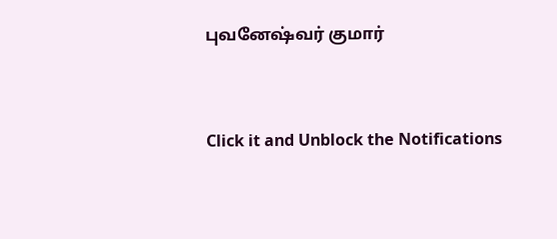புவனேஷ்வர் குமார்


Click it and Unblock the Notifications